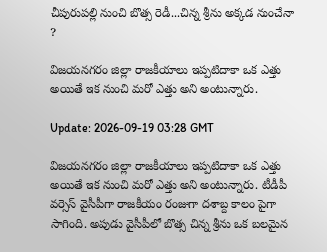చీపురుపల్లి నుంచి బొత్స రెడీ...చిన్న శ్రీను అక్కడ నుంచేనా ?

విజయనగరం జిల్లా రాజకీయాలు ఇప్పటిదాకా ఒక ఎత్తు అయితే ఇక నుంచి మరో ఎత్తు అని అంటున్నారు.

Update: 2026-09-19 03:28 GMT

విజయనగరం జిల్లా రాజకీయాలు ఇప్పటిదాకా ఒక ఎత్తు అయితే ఇక నుంచి మరో ఎత్తు అని అంటున్నారు. టీడీపీ వర్సెస్ వైసీపీగా రాజకీయం రంజుగా దశాబ్ద కాలం పైగా సాగింది. అపుడు వైసీపీలో బొత్స చిన్న శ్రీను ఒక బలమైన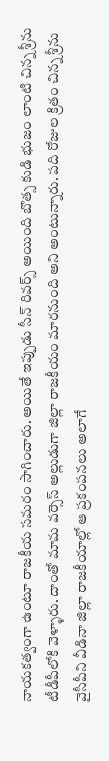నాయకత్వంగా ఉంటూ రాజకీయ సమరం సాగించారు. అయితే ఇప్పుడు సీన్ రివర్స్ అయింది బొత్స కుడి భుజం లాంటి చిన్న శ్రీను టీడీపీలోకి వెళ్ళారు. దాంతో మామ వర్సెస్ అల్లుడుగా జిల్లా రాజకీయం మారనుంది అని అంటున్నారు. పది రోజుల క్రితం చిన్న శ్రీను వైసీపీని వీడినా జిల్లా రాజకీయాల్లో ఆ ప్రకంపనలు అలాగే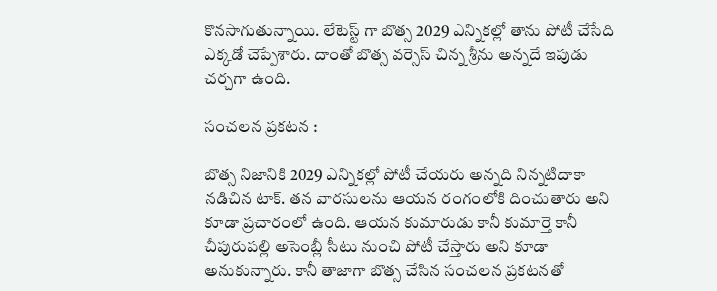కొనసాగుతున్నాయి. లేటెస్ట్ గా బొత్స 2029 ఎన్నికల్లో తాను పోటీ చేసేది ఎక్కడో చెప్పేశారు. దాంతో బొత్స వర్సెస్ చిన్న శ్రీను అన్నదే ఇపుడు చర్చగా ఉంది.

సంచలన ప్రకటన :

బొత్స నిజానికి 2029 ఎన్నికల్లో పోటీ చేయరు అన్నది నిన్నటిదాకా నడిచిన టాక్. తన వారసులను ఆయన రంగంలోకి దించుతారు అని కూడా ప్రచారంలో ఉంది. ఆయన కుమారుడు కానీ కుమార్తె కానీ చీపురుపల్లి అసెంబ్లీ సీటు నుంచి పోటీ చేస్తారు అని కూడా అనుకున్నారు. కానీ తాజాగా బొత్స చేసిన సంచలన ప్రకటనతో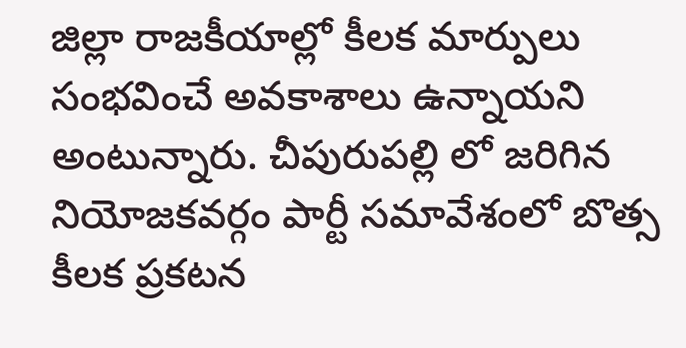జిల్లా రాజకీయాల్లో కీలక మార్పులు సంభవించే అవకాశాలు ఉన్నాయని అంటున్నారు. చీపురుపల్లి లో జరిగిన నియోజకవర్గం పార్టీ సమావేశంలో బొత్స కీలక ప్రకటన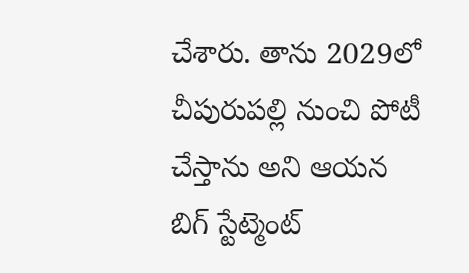చేశారు. తాను 2029లో చీపురుపల్లి నుంచి పోటీ చేస్తాను అని ఆయన బిగ్ స్టేట్మెంట్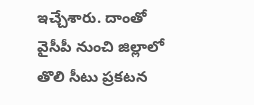ఇచ్చేశారు. దాంతో వైసీపీ నుంచి జిల్లాలో తొలి సీటు ప్రకటన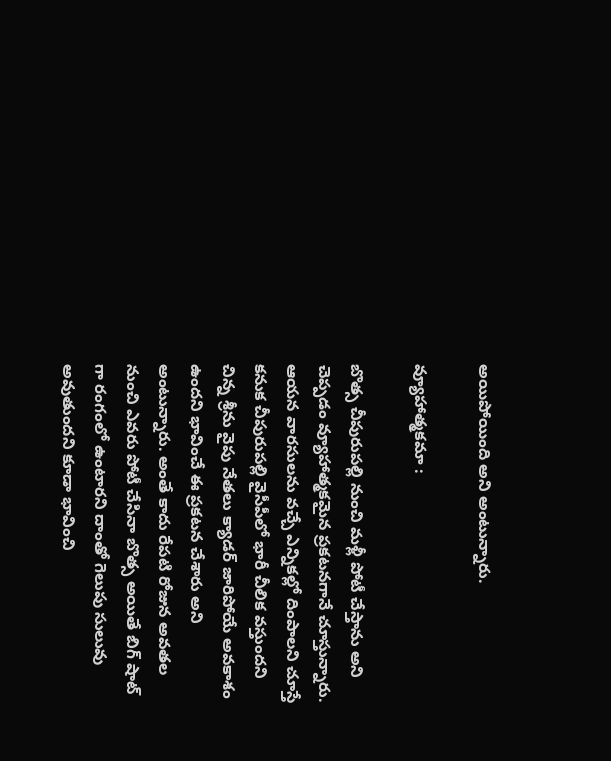అయిపోయింది అని అంటున్నారు.

వ్యూహాత్మకమా :

బొత్స చీపురుపల్లి నుంచి మళ్లీ పోటీ చేస్తాను అని చెప్పడం వ్యూహాత్మకమైన ప్రకటనగానే చూస్తున్నారు. ఆయన వారసులను వచ్చే ఎన్నికల్లో దింపాలని చూస్తే కనుక చీపురుపల్లి వైసీపీలో భారీ చీలిక వస్తుందని చిన్న శ్రీను వైపు నేతలు క్యాడర్ జారిపోయే అవకాశం ఉందని భావించే ఈ ప్రకటన చేశారు అని అంటున్నారు. అంతే కాదు రేపటి రోజున అవతల నుంచి ఎవరు పోటీ చేసినా బొత్స అయితే బిగ్ షాట్ గా రంగంలో ఉంటారని దాంతో గెలుపు సులువు అవుతుందని కూడా భావించి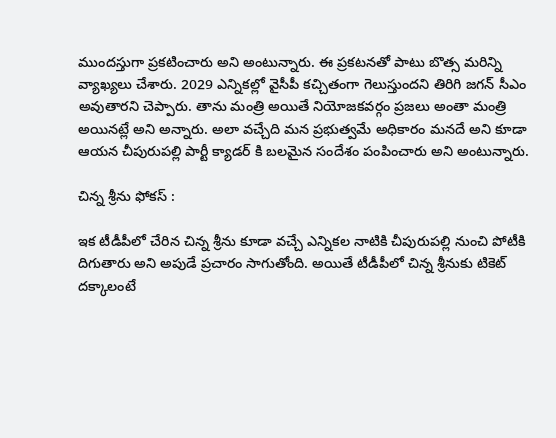ముందస్తుగా ప్రకటించారు అని అంటున్నారు. ఈ ప్రకటనతో పాటు బొత్స మరిన్ని వ్యాఖ్యలు చేశారు. 2029 ఎన్నికల్లో వైసీపీ కచ్చితంగా గెలుస్తుందని తిరిగి జగన్ సీఎం అవుతారని చెప్పారు. తాను మంత్రి అయితే నియోజకవర్గం ప్రజలు అంతా మంత్రి అయినట్లే అని అన్నారు. అలా వచ్చేది మన ప్రభుత్వమే అధికారం మనదే అని కూడా ఆయన చీపురుపల్లి పార్టీ క్యాడర్ కి బలమైన సందేశం పంపించారు అని అంటున్నారు.

చిన్న శ్రీను ఫోకస్ :

ఇక టీడీపీలో చేరిన చిన్న శ్రీను కూడా వచ్చే ఎన్నికల నాటికి చీపురుపల్లి నుంచి పోటీకి దిగుతారు అని అపుడే ప్రచారం సాగుతోంది. అయితే టీడీపీలో చిన్న శ్రీనుకు టికెట్ దక్కాలంటే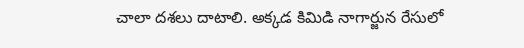చాలా దశలు దాటాలి. అక్కడ కిమిడి నాగార్జున రేసులో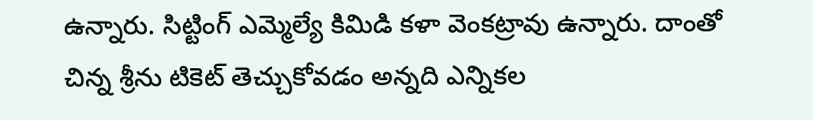ఉన్నారు. సిట్టింగ్ ఎమ్మెల్యే కిమిడి కళా వెంకట్రావు ఉన్నారు. దాంతో చిన్న శ్రీను టికెట్ తెచ్చుకోవడం అన్నది ఎన్నికల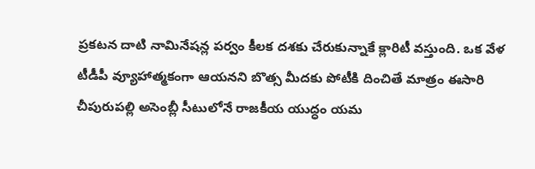ప్రకటన దాటి నామినేషన్ల పర్వం కీలక దశకు చేరుకున్నాకే క్లారిటీ వస్తుంది. ఒక వేళ టీడీపీ వ్యూహాత్మకంగా ఆయనని బొత్స మీదకు పోటీకి దించితే మాత్రం ఈసారి చీపురుపల్లి అసెంబ్లీ సీటులోనే రాజకీయ యుద్ధం యమ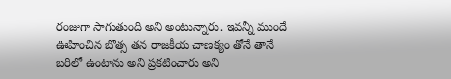రంజుగా సాగుతుంది అని అంటున్నారు. ఇవన్నీ ముందే ఊహించిన బొత్స తన రాజకీయ చాణక్యం తోనే తానే బరిలో ఉంటాను అని ప్రకటించారు అని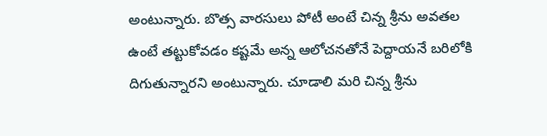అంటున్నారు. బొత్స వారసులు పోటీ అంటే చిన్న శ్రీను అవతల ఉంటే తట్టుకోవడం కష్టమే అన్న ఆలోచనతోనే పెద్దాయనే బరిలోకి దిగుతున్నారని అంటున్నారు. చూడాలి మరి చిన్న శ్రీను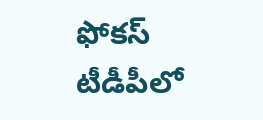ఫోకస్ టీడీపీలో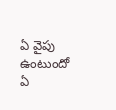ఏ వైపు ఉంటుందో ఏ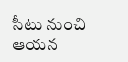సీటు నుంచి ఆయన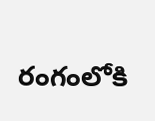రంగంలోకి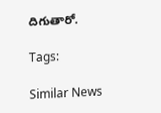దిగుతారో.

Tags:

Similar News